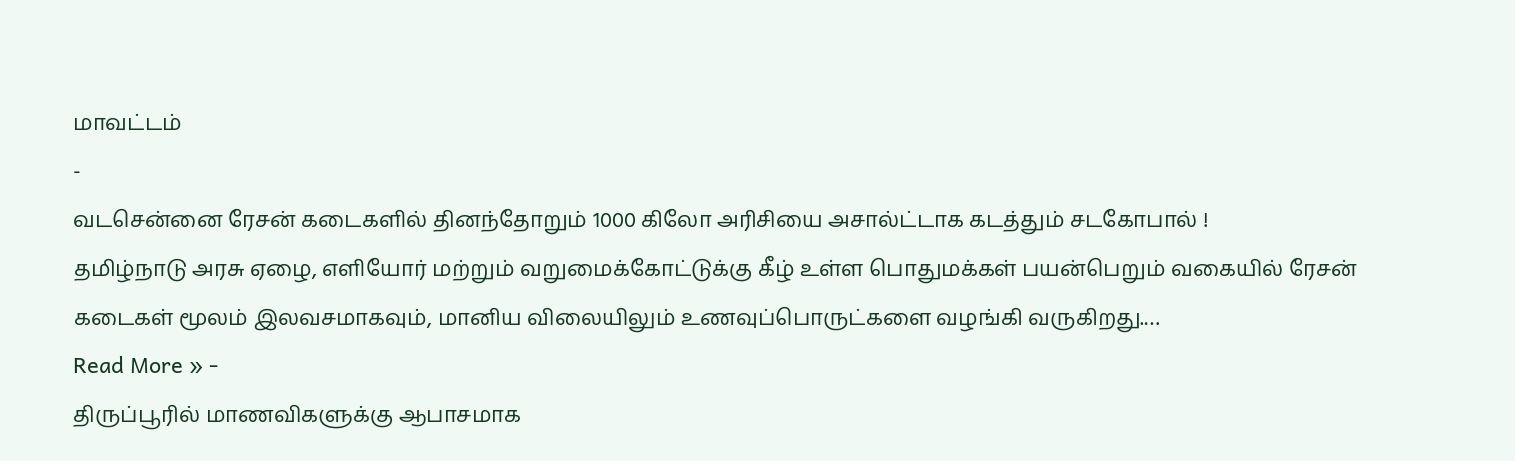மாவட்டம்
-
வடசென்னை ரேசன் கடைகளில் தினந்தோறும் 1000 கிலோ அரிசியை அசால்ட்டாக கடத்தும் சடகோபால் !
தமிழ்நாடு அரசு ஏழை, எளியோர் மற்றும் வறுமைக்கோட்டுக்கு கீழ் உள்ள பொதுமக்கள் பயன்பெறும் வகையில் ரேசன் கடைகள் மூலம் இலவசமாகவும், மானிய விலையிலும் உணவுப்பொருட்களை வழங்கி வருகிறது.…
Read More » -
திருப்பூரில் மாணவிகளுக்கு ஆபாசமாக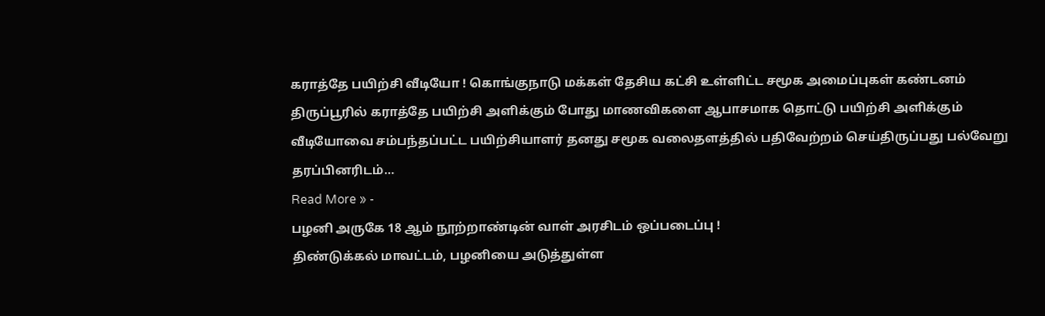கராத்தே பயிற்சி வீடியோ ! கொங்குநாடு மக்கள் தேசிய கட்சி உள்ளிட்ட சமூக அமைப்புகள் கண்டனம்
திருப்பூரில் கராத்தே பயிற்சி அளிக்கும் போது மாணவிகளை ஆபாசமாக தொட்டு பயிற்சி அளிக்கும் வீடியோவை சம்பந்தப்பட்ட பயிற்சியாளர் தனது சமூக வலைதளத்தில் பதிவேற்றம் செய்திருப்பது பல்வேறு தரப்பினரிடம்…
Read More » -
பழனி அருகே 18 ஆம் நூற்றாண்டின் வாள் அரசிடம் ஒப்படைப்பு !
திண்டுக்கல் மாவட்டம், பழனியை அடுத்துள்ள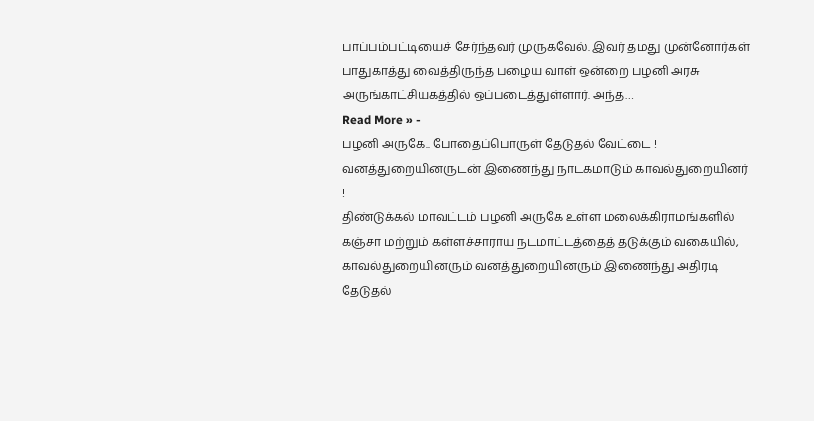பாப்பம்பட்டியைச் சேர்ந்தவர் முருகவேல். இவர் தமது முன்னோர்கள் பாதுகாத்து வைத்திருந்த பழைய வாள் ஒன்றை பழனி அரசு அருங்காட்சியகத்தில் ஒப்படைத்துள்ளார். அந்த…
Read More » -
பழனி அருகே.. போதைப்பொருள் தேடுதல் வேட்டை ! வனத்துறையினருடன் இணைந்து நாடகமாடும் காவல்துறையினர் !
திண்டுக்கல் மாவட்டம் பழனி அருகே உள்ள மலைக்கிராமங்களில் கஞ்சா மற்றும் கள்ளச்சாராய நடமாட்டத்தைத் தடுக்கும் வகையில், காவல்துறையினரும் வனத்துறையினரும் இணைந்து அதிரடி தேடுதல்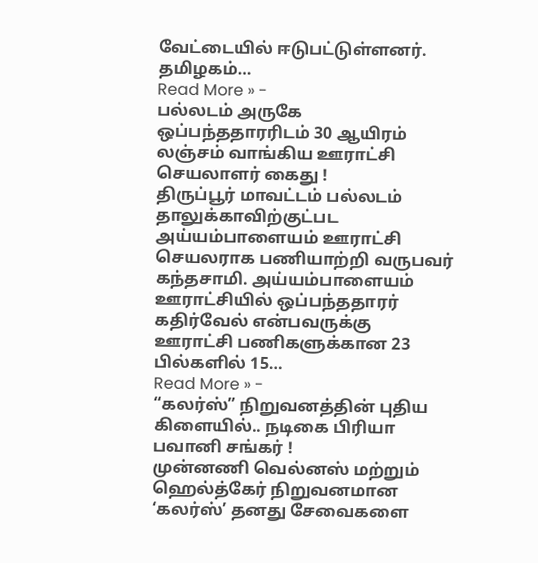வேட்டையில் ஈடுபட்டுள்ளனர். தமிழகம்…
Read More » -
பல்லடம் அருகே ஒப்பந்ததாரரிடம் 30 ஆயிரம் லஞ்சம் வாங்கிய ஊராட்சி செயலாளர் கைது !
திருப்பூர் மாவட்டம் பல்லடம் தாலுக்காவிற்குட்பட அய்யம்பாளையம் ஊராட்சி செயலராக பணியாற்றி வருபவர் கந்தசாமி. அய்யம்பாளையம் ஊராட்சியில் ஒப்பந்ததாரர் கதிர்வேல் என்பவருக்கு ஊராட்சி பணிகளுக்கான 23 பில்களில் 15…
Read More » -
“கலர்ஸ்” நிறுவனத்தின் புதிய கிளையில்.. நடிகை பிரியா பவானி சங்கர் !
முன்னணி வெல்னஸ் மற்றும் ஹெல்த்கேர் நிறுவனமான ‘கலர்ஸ்’ தனது சேவைகளை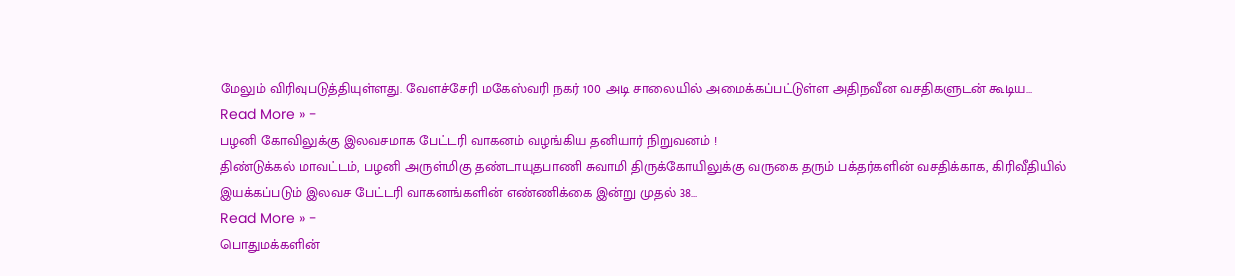மேலும் விரிவுபடுத்தியுள்ளது. வேளச்சேரி மகேஸ்வரி நகர் 100 அடி சாலையில் அமைக்கப்பட்டுள்ள அதிநவீன வசதிகளுடன் கூடிய…
Read More » -
பழனி கோவிலுக்கு இலவசமாக பேட்டரி வாகனம் வழங்கிய தனியார் நிறுவனம் !
திண்டுக்கல் மாவட்டம், பழனி அருள்மிகு தண்டாயுதபாணி சுவாமி திருக்கோயிலுக்கு வருகை தரும் பக்தர்களின் வசதிக்காக, கிரிவீதியில் இயக்கப்படும் இலவச பேட்டரி வாகனங்களின் எண்ணிக்கை இன்று முதல் 38…
Read More » -
பொதுமக்களின்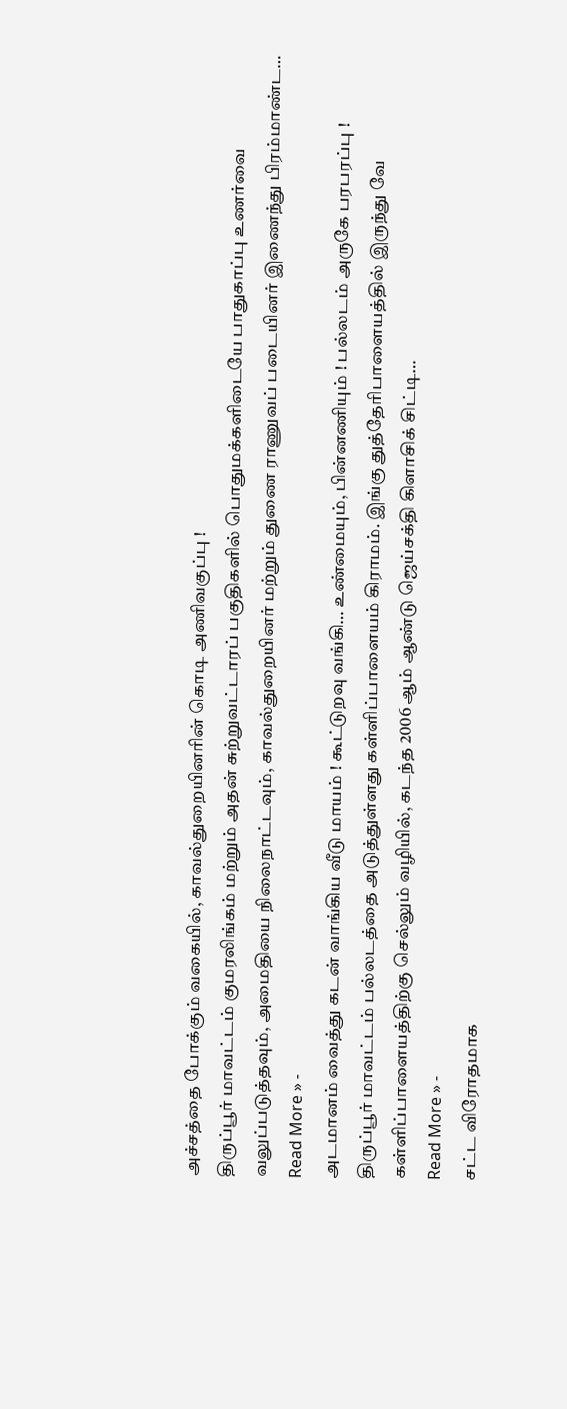அச்சத்தை போக்கும் வகையில், காவல்துறையினரின் கொடி அணிவகுப்பு !
திருப்பூர் மாவட்டம் குமரலிங்கம் மற்றும் அதன் சுற்றுவட்டாரப் பகுதிகளில் பொதுமக்களிடையே பாதுகாப்பு உணர்வை வலுப்படுத்தவும், அமைதியை நிலைநாட்டவும், காவல்துறையினர் மற்றும் துணை ராணுவப் படையினர் இணைந்து பிரம்மாண்ட…
Read More » -
அடமானம் வைத்து கடன் வாங்கிய வீடு மாயம் ! கூட்டுறவு வங்கி… உண்மையும், பின்னணியும் ! பல்லடம் அருகே பரபரப்பு !
திருப்பூர் மாவட்டம் பல்லடத்தை அடுத்துள்ளது கள்ளிப்பாளையம் கிராமம். இங்கு துத்தேரிபாளையத்தில் இருந்து வே கள்ளிப்பாளையத்திற்கு செல்லும் வழியில், கடந்த 2006 ஆம் ஆண்டு ஜெய்சக்தி கிளாசிக் சிட்டி…
Read More » -
சட்ட விரோதமாக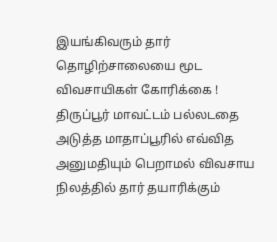இயங்கிவரும் தார் தொழிற்சாலையை மூட விவசாயிகள் கோரிக்கை !
திருப்பூர் மாவட்டம் பல்லடதை அடுத்த மாதாப்பூரில் எவ்வித அனுமதியும் பெறாமல் விவசாய நிலத்தில் தார் தயாரிக்கும்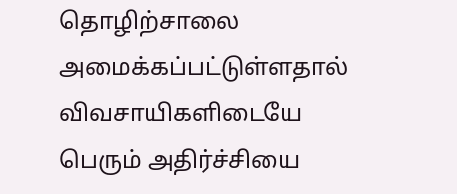தொழிற்சாலை அமைக்கப்பட்டுள்ளதால் விவசாயிகளிடையே பெரும் அதிர்ச்சியை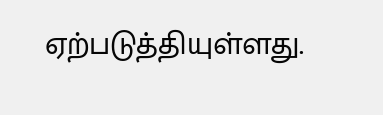ஏற்படுத்தியுள்ளது.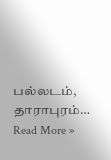பல்லடம், தாராபுரம்…
Read More »